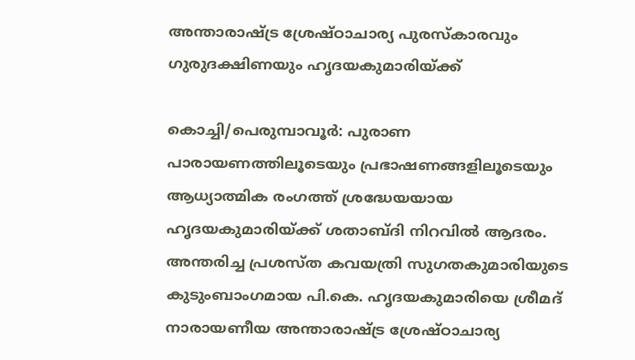അന്താരാഷ്ട്ര ശ്രേഷ്ഠാചാര്യ പുരസ്കാരവും ഗുരുദക്ഷിണയും ഹൃദയകുമാരിയ്ക്ക്

കൊച്ചി/പെരുമ്പാവൂർ: പുരാണ പാരായണത്തിലൂടെയും പ്രഭാഷണങ്ങളിലൂടെയും ആധ്യാത്മിക രംഗത്ത് ശ്രദ്ധേയയായ ഹൃദയകുമാരിയ്ക്ക് ശതാബ്ദി നിറവിൽ ആദരം. അന്തരിച്ച പ്രശസ്ത കവയത്രി സുഗതകുമാരിയുടെ കുടുംബാംഗമായ പി.കെ. ഹൃദയകുമാരിയെ ശ്രീമദ് നാരായണീയ അന്താരാഷ്ട്ര ശ്രേഷ്ഠാചാര്യ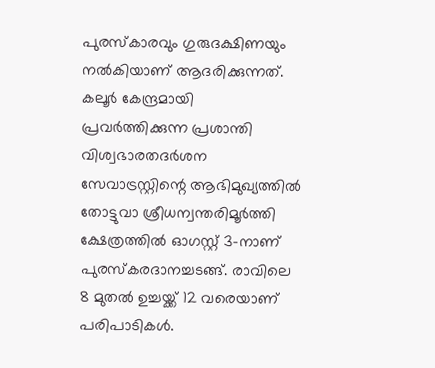പുരസ്കാരവും ഗുരുദക്ഷിണയും നൽകിയാണ് ആദരിക്കുന്നത്. കലൂർ കേന്ദ്രമായി പ്രവർത്തിക്കുന്ന പ്രശാന്തി വിശ്വഭാരതദർശന സേവാട്രസ്റ്റിന്റെ ആഭിമുഖ്യത്തിൽ തോട്ടുവാ ശ്രീധന്വന്തരിമൂർത്തി ക്ഷേത്രത്തിൽ ഓഗസ്റ്റ് 3-നാണ് പുരസ്കരദാനച്ചടങ്ങ്. രാവിലെ 8 മുതൽ ഉച്ചയ്ക്ക് 12 വരെയാണ് പരിപാടികൾ.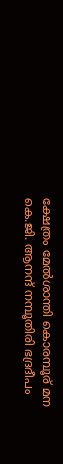ക്ഷേത്രം മേൽശാന്തി കൊരമ്പൂര് മന കെ.ജി. ആനന്ദ് നമ്പൂതിരി ഭദ്രദീപം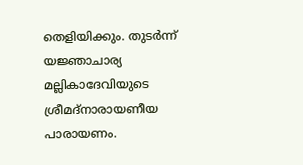തെളിയിക്കും. തുടർന്ന് യജ്ഞാചാര്യ മല്ലികാദേവിയുടെ ശ്രീമദ്നാരായണീയ പാരായണം.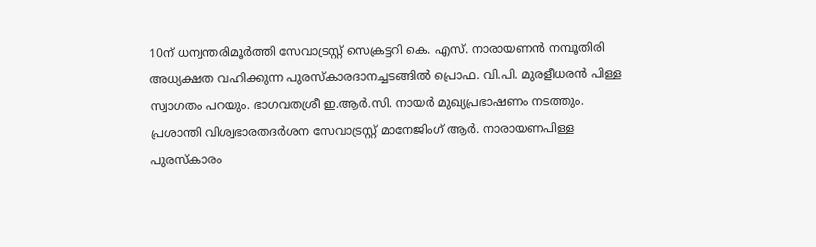10ന് ധന്വന്തരിമൂർത്തി സേവാട്രസ്റ്റ് സെക്രട്ടറി കെ. എസ്. നാരായണൻ നമ്പൂതിരി അധ്യക്ഷത വഹിക്കുന്ന പുരസ്കാരദാനച്ചടങ്ങിൽ പ്രൊഫ. വി.പി. മുരളീധരൻ പിള്ള സ്വാഗതം പറയും. ഭാഗവതശ്രീ ഇ.ആർ.സി. നായർ മുഖ്യപ്രഭാഷണം നടത്തും. പ്രശാന്തി വിശ്വഭാരതദർശന സേവാട്രസ്റ്റ് മാനേജിംഗ് ആർ. നാരായണപിള്ള പുരസ്കാരം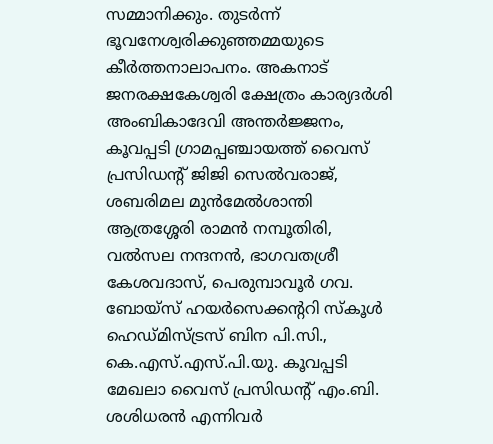സമ്മാനിക്കും. തുടർന്ന് ഭൂവനേശ്വരിക്കുഞ്ഞമ്മയുടെ കീർത്തനാലാപനം. അകനാട് ജനരക്ഷകേശ്വരി ക്ഷേത്രം കാര്യദർശി അംബികാദേവി അന്തർജ്ജനം, കൂവപ്പടി ഗ്രാമപ്പഞ്ചായത്ത് വൈസ് പ്രസിഡന്റ് ജിജി സെൽവരാജ്, ശബരിമല മുൻമേൽശാന്തി ആത്രശ്ശേരി രാമൻ നമ്പൂതിരി, വൽസല നന്ദനൻ, ഭാഗവതശ്രീ കേശവദാസ്, പെരുമ്പാവൂർ ഗവ. ബോയ്സ് ഹയർസെക്കന്ററി സ്കൂൾ ഹെഡ്മിസ്ട്രസ് ബിന പി.സി., കെ.എസ്.എസ്.പി.യു. കൂവപ്പടി മേഖലാ വൈസ് പ്രസിഡന്റ് എം.ബി. ശശിധരൻ എന്നിവർ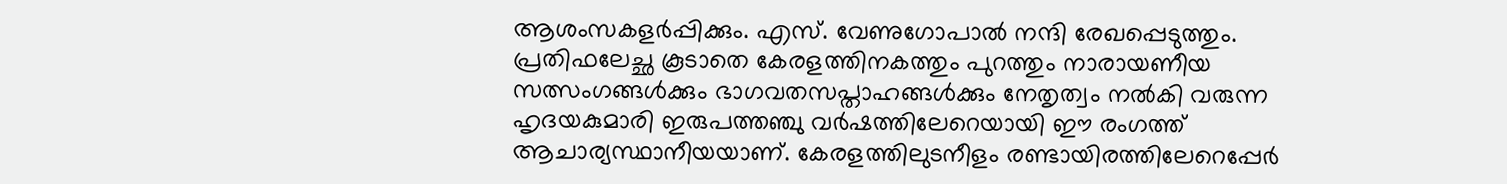ആശംസകളർപ്പിക്കും. എസ്. വേണുഗോപാൽ നന്ദി രേഖപ്പെടുത്തും.
പ്രതിഫലേച്ഛ കൂടാതെ കേരളത്തിനകത്തും പുറത്തും നാരായണീയ സത്സംഗങ്ങൾക്കും ഭാഗവതസപ്താഹങ്ങൾക്കും നേതൃത്വം നൽകി വരുന്ന ഹൃദയകുമാരി ഇരുപത്തഞ്ചു വർഷത്തിലേറെയായി ഈ രംഗത്ത് ആചാര്യസ്ഥാനീയയാണ്. കേരളത്തിലുടനീളം രണ്ടായിരത്തിലേറെപ്പേർ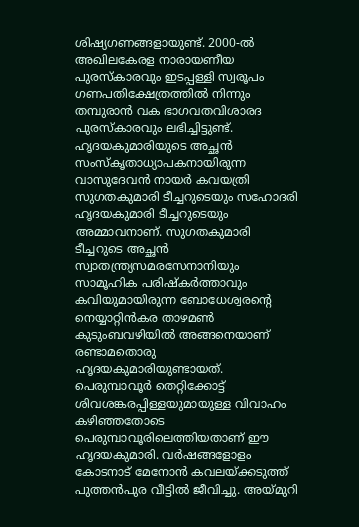ശിഷ്യഗണങ്ങളായുണ്ട്. 2000-ൽ അഖിലകേരള നാരായണീയ പുരസ്കാരവും ഇടപ്പള്ളി സ്വരൂപം ഗണപതിക്ഷേത്രത്തിൽ നിന്നും തമ്പുരാൻ വക ഭാഗവതവിശാരദ പുരസ്കാരവും ലഭിച്ചിട്ടുണ്ട്. ഹൃദയകുമാരിയുടെ അച്ഛൻ സംസ്കൃതാധ്യാപകനായിരുന്ന വാസുദേവൻ നായർ കവയത്രി സുഗതകുമാരി ടീച്ചറുടെയും സഹോദരി ഹൃദയകുമാരി ടീച്ചറുടെയും അമ്മാവനാണ്. സുഗതകുമാരി ടീച്ചറുടെ അച്ഛൻ സ്വാതന്ത്ര്യസമരസേനാനിയും സാമൂഹിക പരിഷ്കർത്താവും കവിയുമായിരുന്ന ബോധേശ്വരന്റെ നെയ്യാറ്റിൻകര താഴമൺ കുടുംബവഴിയിൽ അങ്ങനെയാണ് രണ്ടാമതൊരു ഹൃദയകുമാരിയുണ്ടായത്. പെരുമ്പാവൂർ തെറ്റിക്കോട്ട് ശിവശങ്കരപ്പിള്ളയുമായുള്ള വിവാഹം കഴിഞ്ഞതോടെ പെരുമ്പാവൂരിലെത്തിയതാണ് ഈ ഹൃദയകുമാരി. വർഷങ്ങളോളം കോടനാട് മേനോൻ കവലയ്ക്കടുത്ത് പുത്തൻപുര വീട്ടിൽ ജീവിച്ചു. അയ്മുറി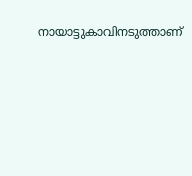നായാട്ടുകാവിനടുത്താണ്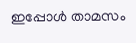ഇപ്പോൾ താമസം